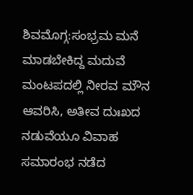ಶಿವಮೊಗ್ಗ:ಸಂಭ್ರಮ ಮನೆ ಮಾಡಬೇಕಿದ್ದ ಮದುವೆ ಮಂಟಪದಲ್ಲಿ ನೀರವ ಮೌನ ಆವರಿಸಿ, ಅತೀವ ದುಃಖದ ನಡುವೆಯೂ ವಿವಾಹ ಸಮಾರಂಭ ನಡೆದ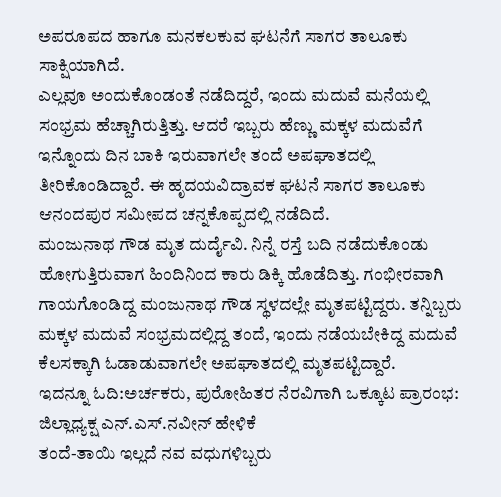ಅಪರೂಪದ ಹಾಗೂ ಮನಕಲಕುವ ಘಟನೆಗೆ ಸಾಗರ ತಾಲೂಕು ಸಾಕ್ಷಿಯಾಗಿದೆ.
ಎಲ್ಲವೂ ಅಂದುಕೊಂಡಂತೆ ನಡೆದಿದ್ದರೆ, ಇಂದು ಮದುವೆ ಮನೆಯಲ್ಲಿ ಸಂಭ್ರಮ ಹೆಚ್ಚಾಗಿರುತ್ತಿತ್ತು. ಆದರೆ ಇಬ್ಬರು ಹೆಣ್ಣು ಮಕ್ಕಳ ಮದುವೆಗೆ ಇನ್ನೊಂದು ದಿನ ಬಾಕಿ ಇರುವಾಗಲೇ ತಂದೆ ಅಪಘಾತದಲ್ಲಿ ತೀರಿಕೊಂಡಿದ್ದಾರೆ. ಈ ಹೃದಯವಿದ್ರಾವಕ ಘಟನೆ ಸಾಗರ ತಾಲೂಕು ಆನಂದಪುರ ಸಮೀಪದ ಚನ್ನಕೊಪ್ಪದಲ್ಲಿ ನಡೆದಿದೆ.
ಮಂಜುನಾಥ ಗೌಡ ಮೃತ ದುರ್ದೈವಿ. ನಿನ್ನೆ ರಸ್ತೆ ಬದಿ ನಡೆದುಕೊಂಡು ಹೋಗುತ್ತಿರುವಾಗ ಹಿಂದಿನಿಂದ ಕಾರು ಡಿಕ್ಕಿ ಹೊಡೆದಿತ್ತು. ಗಂಭೀರವಾಗಿ ಗಾಯಗೊಂಡಿದ್ದ ಮಂಜುನಾಥ ಗೌಡ ಸ್ಥಳದಲ್ಲೇ ಮೃತಪಟ್ಟಿದ್ದರು‌. ತನ್ನಿಬ್ಬರು ಮಕ್ಕಳ ಮದುವೆ ಸಂಭ್ರಮದಲ್ಲಿದ್ದ ತಂದೆ, ಇಂದು ನಡೆಯಬೇಕಿದ್ದ ಮದುವೆ ಕೆಲಸಕ್ಕಾಗಿ ಓಡಾಡುವಾಗಲೇ ಅಪಘಾತದಲ್ಲಿ ಮೃತಪಟ್ಟಿದ್ದಾರೆ.
ಇದನ್ನೂ ಓದಿ:ಅರ್ಚಕರು, ಪುರೋಹಿತರ ನೆರವಿಗಾಗಿ ಒಕ್ಕೂಟ ಪ್ರಾರಂಭ: ಜಿಲ್ಲಾಧ್ಯಕ್ಷ ಎನ್.ಎಸ್.ನವೀನ್ ಹೇಳಿಕೆ
ತಂದೆ-ತಾಯಿ ಇಲ್ಲದೆ ನವ ವಧುಗಳಿಬ್ಬರು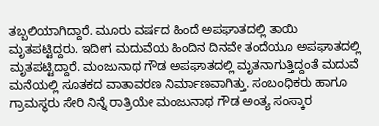ತಬ್ಬಲಿಯಾಗಿದ್ದಾರೆ. ಮೂರು ವರ್ಷದ ಹಿಂದೆ ಅಪಘಾತದಲ್ಲಿ ತಾಯಿ ಮೃತಪಟ್ಟಿದ್ದರು. ಇದೀಗ ಮದುವೆಯ ಹಿಂದಿನ ದಿನವೇ ತಂದೆಯೂ ಅಪಘಾತದಲ್ಲಿ ಮೃತಪಟ್ಟಿದ್ದಾರೆ. ಮಂಜುನಾಥ ಗೌಡ ಅಪಘಾತದಲ್ಲಿ ಮೃತನಾಗುತ್ತಿದ್ದಂತೆ ಮದುವೆ ಮನೆಯಲ್ಲಿ ಸೂತಕದ ವಾತಾವರಣ ನಿರ್ಮಾಣವಾಗಿತ್ತು. ಸಂಬಂಧಿಕರು ಹಾಗೂ ಗ್ರಾಮಸ್ಥರು ಸೇರಿ ನಿನ್ನೆ‌ ರಾತ್ರಿಯೇ ಮಂಜುನಾಥ ಗೌಡ ಅಂತ್ಯ ಸಂಸ್ಕಾರ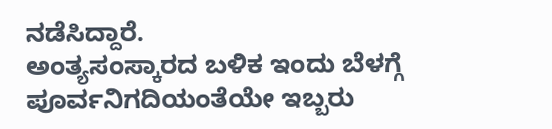ನಡೆಸಿದ್ದಾರೆ.
ಅಂತ್ಯಸಂಸ್ಕಾರದ ಬಳಿಕ ಇಂದು ಬೆಳಗ್ಗೆ ಪೂರ್ವನಿಗದಿಯಂತೆಯೇ ಇಬ್ಬರು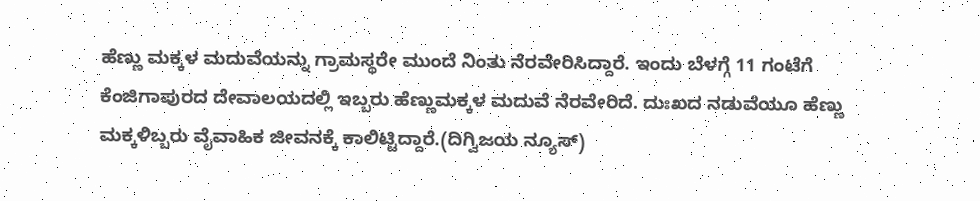ಹೆಣ್ಣು ಮಕ್ಕಳ ಮದುವೆಯನ್ನು ಗ್ರಾಮಸ್ಥರೇ ಮುಂದೆ ನಿಂತು ನೆರವೇರಿಸಿದ್ದಾರೆ. ಇಂದು ಬೆಳಗ್ಗೆ 11 ಗಂಟೆಗೆ ಕೆಂಜಿಗಾಪುರದ ದೇವಾಲಯದಲ್ಲಿ ಇಬ್ಬರು ಹೆಣ್ಣುಮಕ್ಕಳ‌ ಮದುವೆ ನೆರವೇರಿದೆ. ದುಃಖದ ನಡುವೆಯೂ ಹೆಣ್ಣು ಮಕ್ಕಳಿಬ್ಬರು ವೈವಾಹಿಕ ಜೀವನಕ್ಕೆ ಕಾಲಿಟ್ಟಿದ್ದಾರೆ.(ದಿಗ್ವಿಜಯ ನ್ಯೂಸ್)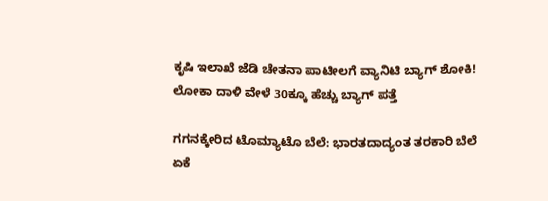ಕೃಷಿ ಇಲಾಖೆ ಜೆಡಿ ಚೇತನಾ ಪಾಟೀಲಗೆ ವ್ಯಾನಿಟಿ ಬ್ಯಾಗ್ ಶೋಕಿ! ಲೋಕಾ ದಾಳಿ ವೇಳೆ 30ಕ್ಕೂ ಹೆಚ್ಚು ಬ್ಯಾಗ್ ಪತ್ತೆ

ಗಗನಕ್ಕೇರಿದ ಟೊಮ್ಯಾಟೊ ಬೆಲೆ: ಭಾರತದಾದ್ಯಂತ ತರಕಾರಿ ಬೆಲೆ ಏಕೆ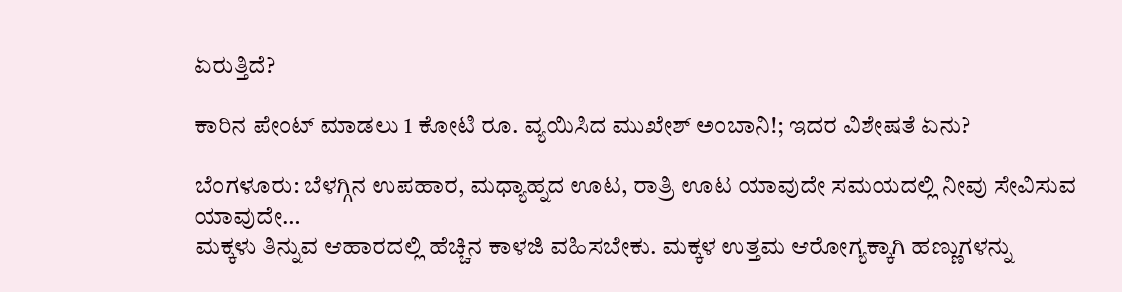ಏರುತ್ತಿದೆ?

ಕಾರಿನ ಪೇಂಟ್ ಮಾಡಲು 1 ಕೋಟಿ ರೂ. ವ್ಯಯಿಸಿದ ಮುಖೇಶ್ ಅಂಬಾನಿ!; ಇದರ ವಿಶೇಷತೆ ಏನು?

ಬೆಂಗಳೂರು: ಬೆಳಗ್ಗಿನ ಉಪಹಾರ, ಮಧ್ಯಾಹ್ನದ ಊಟ, ರಾತ್ರಿ ಊಟ ಯಾವುದೇ ಸಮಯದಲ್ಲಿ ನೀವು ಸೇವಿಸುವ ಯಾವುದೇ…
ಮಕ್ಕಳು ತಿನ್ನುವ ಆಹಾರದಲ್ಲಿ ಹೆಚ್ಚಿನ ಕಾಳಜಿ ವಹಿಸಬೇಕು. ಮಕ್ಕಳ ಉತ್ತಮ ಆರೋಗ್ಯಕ್ಕಾಗಿ ಹಣ್ಣುಗಳನ್ನು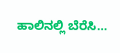ಹಾಲಿನಲ್ಲಿ ಬೆರೆಸಿ…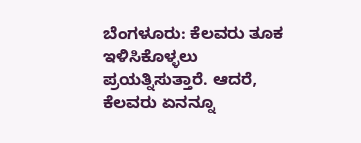ಬೆಂಗಳೂರು: ಕೆಲವರು ತೂಕ ಇಳಿಸಿಕೊಳ್ಳಲು ಪ್ರಯತ್ನಿಸುತ್ತಾರೆ. ಆದರೆ, ಕೆಲವರು ಏನನ್ನೂ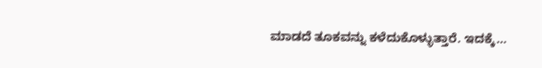ಮಾಡದೆ ತೂಕವನ್ನು ಕಳೆದುಕೊಳ್ಳುತ್ತಾರೆ. ಇದಕ್ಕೆ…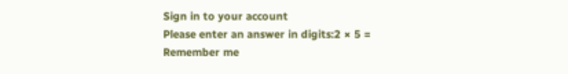Sign in to your account
Please enter an answer in digits:2 × 5 =
Remember me